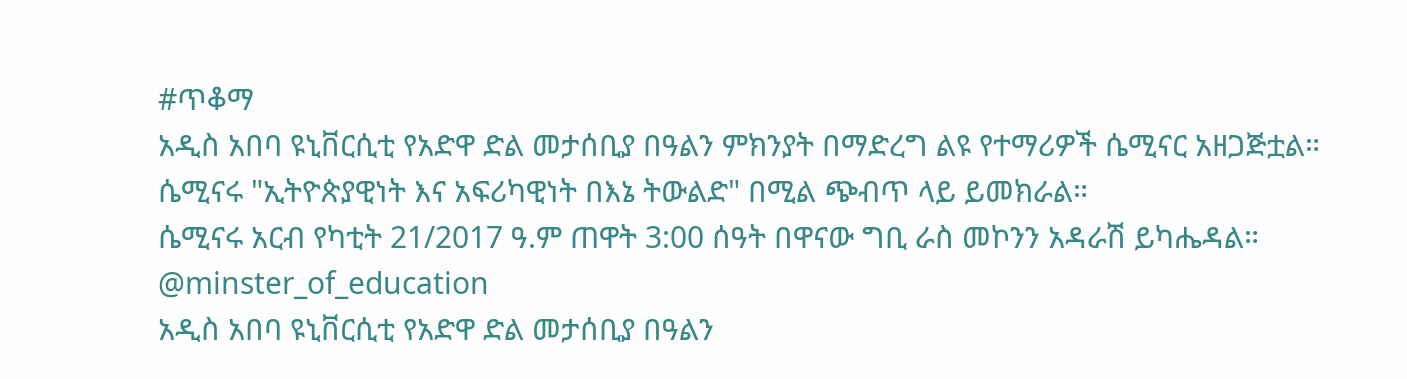#ጥቆማ
አዲስ አበባ ዩኒቨርሲቲ የአድዋ ድል መታሰቢያ በዓልን ምክንያት በማድረግ ልዩ የተማሪዎች ሴሚናር አዘጋጅቷል።
ሴሚናሩ "ኢትዮጵያዊነት እና አፍሪካዊነት በእኔ ትውልድ" በሚል ጭብጥ ላይ ይመክራል።
ሴሚናሩ አርብ የካቲት 21/2017 ዓ.ም ጠዋት 3:00 ሰዓት በዋናው ግቢ ራስ መኮንን አዳራሽ ይካሔዳል።
@minster_of_education
አዲስ አበባ ዩኒቨርሲቲ የአድዋ ድል መታሰቢያ በዓልን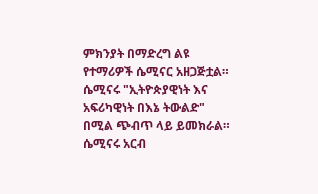ምክንያት በማድረግ ልዩ የተማሪዎች ሴሚናር አዘጋጅቷል።
ሴሚናሩ "ኢትዮጵያዊነት እና አፍሪካዊነት በእኔ ትውልድ" በሚል ጭብጥ ላይ ይመክራል።
ሴሚናሩ አርብ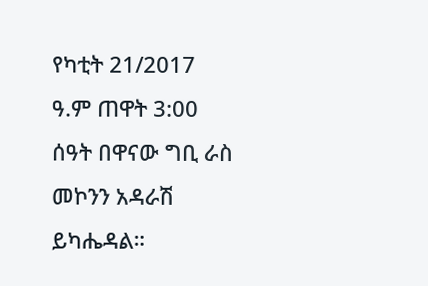የካቲት 21/2017 ዓ.ም ጠዋት 3:00 ሰዓት በዋናው ግቢ ራስ መኮንን አዳራሽ ይካሔዳል።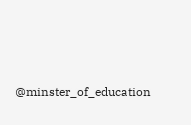@minster_of_education